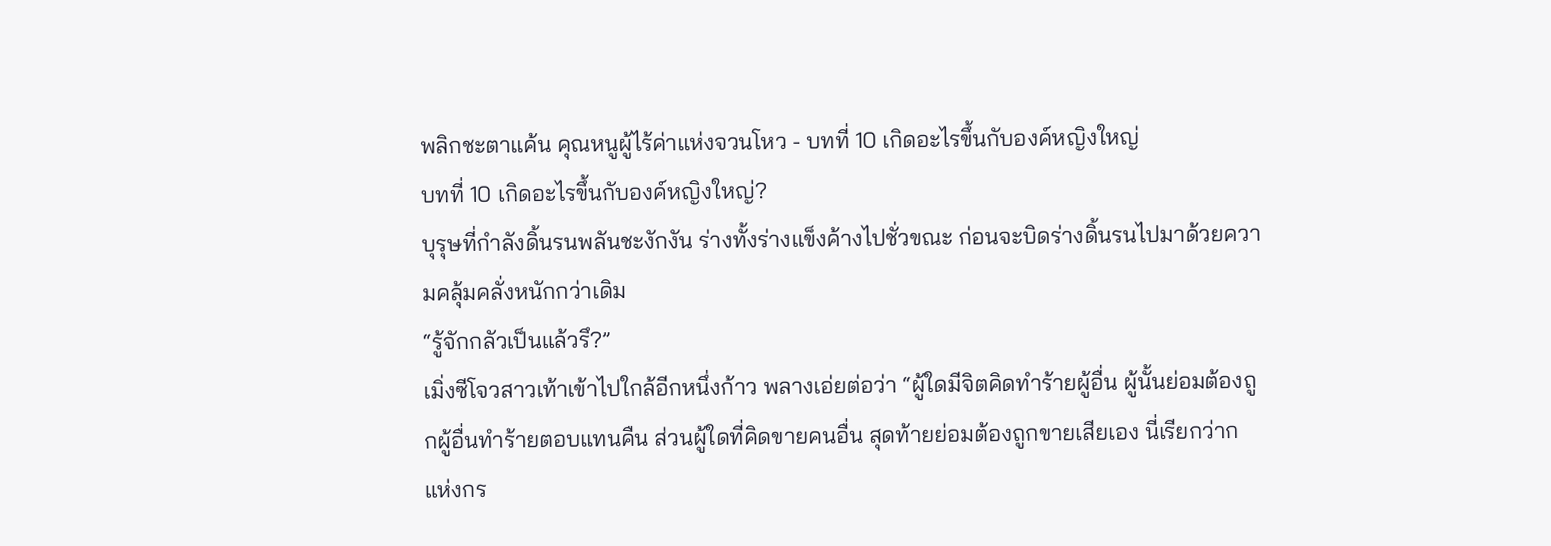พลิกชะตาแค้น คุณหนูผู้ไร้ค่าแห่งจวนโหว - บทที่ 10 เกิดอะไรขึ้นกับองค์หญิงใหญ่
บทที่ 10 เกิดอะไรขึ้นกับองค์หญิงใหญ่?
บุรุษที่กำลังดิ้นรนพลันชะงักงัน ร่างทั้งร่างแข็งค้างไปชั่วขณะ ก่อนจะบิดร่างดิ้นรนไปมาด้วยความคลุ้มคลั่งหนักกว่าเดิม
“รู้จักกลัวเป็นแล้วรึ?”
เมิ่งซีโจวสาวเท้าเข้าไปใกล้อีกหนึ่งก้าว พลางเอ่ยต่อว่า “ผู้ใดมีจิตคิดทำร้ายผู้อื่น ผู้นั้นย่อมต้องถูกผู้อื่นทำร้ายตอบแทนคืน ส่วนผู้ใดที่คิดขายคนอื่น สุดท้ายย่อมต้องถูกขายเสียเอง นี่เรียกว่ากแห่งกร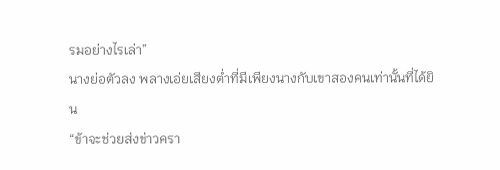รมอย่างไรเล่า”
นางย่อตัวลง พลางเอ่ยเสียงต่ำที่มีเพียงนางกับเขาสองคนเท่านั้นที่ได้ยิน
“ข้าจะช่วยส่งข่าวครา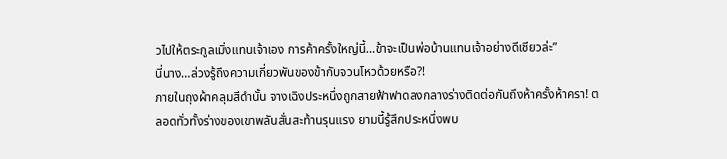วไปให้ตระกูลเมิ่งแทนเจ้าเอง การค้าครั้งใหญ่นี้…ข้าจะเป็นพ่อบ้านแทนเจ้าอย่างดีเชียวล่ะ”
นี่นาง…ล่วงรู้ถึงความเกี่ยวพันของข้ากับจวนโหวด้วยหรือ?!
ภายในถุงผ้าคลุมสีดำนั้น จางเฉิงประหนึ่งถูกสายฟ้าฟาดลงกลางร่างติดต่อกันถึงห้าครั้งห้าครา! ตลอดทั่วทั้งร่างของเขาพลันสั่นสะท้านรุนแรง ยามนี้รู้สึกประหนึ่งพบ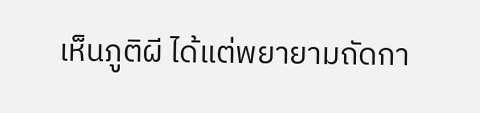เห็นภูติผี ได้แต่พยายามถัดกา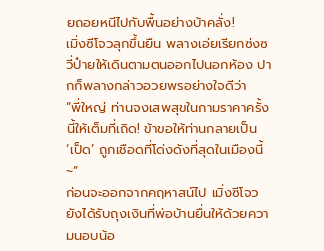ยถอยหนีไปกับพื้นอย่างบ้าคลั่ง!
เมิ่งซีโจวลุกขึ้นยืน พลางเอ่ยเรียกซ่งซวี่ป๋ายให้เดินตามตนออกไปนอกห้อง ปากก็พลางกล่าวอวยพรอย่างใจดีว่า
“พี่ใหญ่ ท่านจงเสพสุขในกามราคาครั้งนี้ให้เต็มที่เถิด! ข้าขอให้ท่านกลายเป็น ‘เป็ด’ ถูกเชือดที่โด่งดังที่สุดในเมืองนี้~”
ก่อนจะออกจากคฤหาสน์ไป เมิ่งซีโจวยังได้รับถุงเงินที่พ่อบ้านยื่นให้ด้วยความนอบน้อ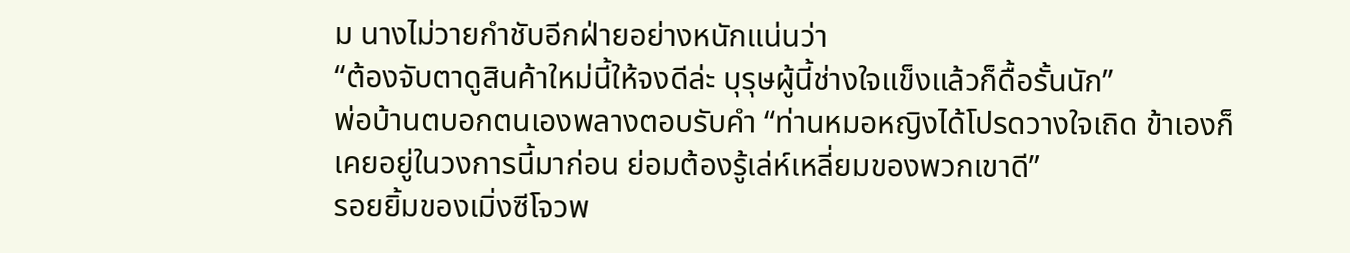ม นางไม่วายกำชับอีกฝ่ายอย่างหนักแน่นว่า
“ต้องจับตาดูสินค้าใหม่นี้ให้จงดีล่ะ บุรุษผู้นี้ช่างใจแข็งแล้วก็ดื้อรั้นนัก”
พ่อบ้านตบอกตนเองพลางตอบรับคำ “ท่านหมอหญิงได้โปรดวางใจเถิด ข้าเองก็เคยอยู่ในวงการนี้มาก่อน ย่อมต้องรู้เล่ห์เหลี่ยมของพวกเขาดี”
รอยยิ้มของเมิ่งซีโจวพ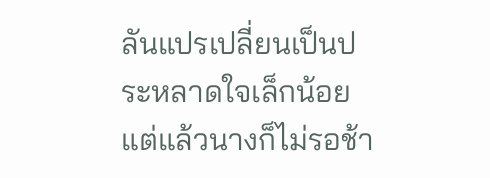ลันแปรเปลี่ยนเป็นประหลาดใจเล็กน้อย แต่แล้วนางก็ไม่รอช้า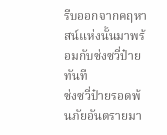รีบออกจากคฤหาสน์แห่งนั้นมาพร้อมกับซ่งซวี่ป๋ายทันที
ซ่งซวี่ป๋ายรอดพ้นภัยอันตรายมา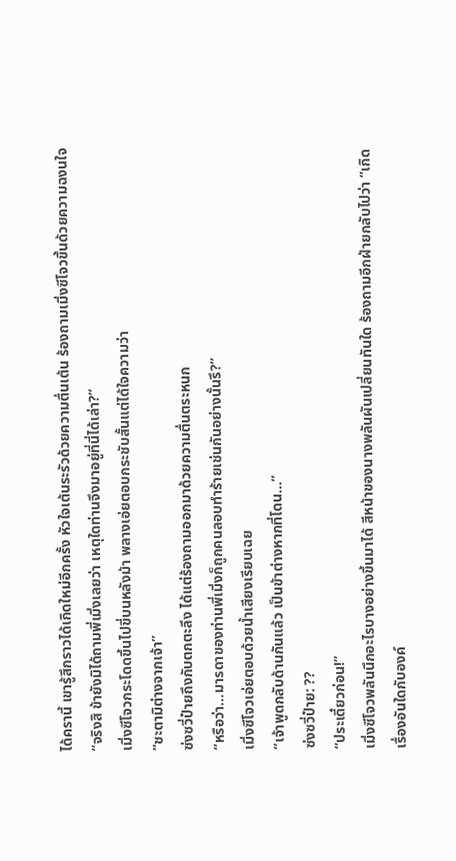ได้ครานี้ เขารู้สึกราวได้เกิดใหม่อีกครั้ง หัวใจเต้นระรัวด้วยความตื่นเต้น ร้องถามเมิ่งซีโจวขึ้นด้วยความฉงนใจ
“จริงสิ ข้ายังมิได้ถามพี่เมิ่งเลยว่า เหตุใดท่านจึงมาอยู่ที่นี่ได้เล่า?”
เมิ่งซีโจวกระโดดขึ้นไปขี่บนหลังม้า พลางเอ่ยตอบกระชับสั้นแต่ได้ใจความว่า
“ชะตามิต่างจากเจ้า”
ซ่งซวี่ป๋ายถึงกับตกตะลึง ได้แต่ร้องถามออกมาด้วยความตื่นตระหนก
“หรือว่า…มารดาของท่านพี่เมิ่งก็ถูกคนลอบทำร้ายเช่นกันอย่างนั้นรึ?”
เมิ่งซีโจวเอ่ยตอบด้วยน้ำเสียงเรียบเฉย
“เจ้าพูดกลับด้านกันแล้ว เป็นข้าต่างหากที่โดน…”
ซ่งซวี่ป๋าย: ??
“ประเดี๋ยวก่อน!”
เมิ่งซีโจวพลันนึกอะไรบางอย่างขึ้นมาได้ สีหน้าของนางพลันผันเปลี่ยนทันใด ร้องถามอีกฝ่ายกลับไปว่า “เกิดเรื่องอันใดกับองค์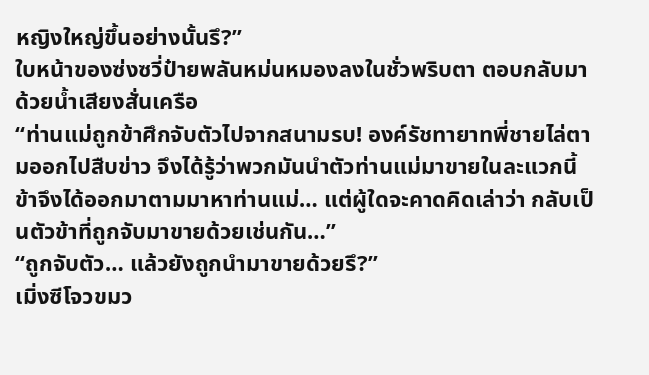หญิงใหญ่ขึ้นอย่างนั้นรึ?”
ใบหน้าของซ่งซวี่ป๋ายพลันหม่นหมองลงในชั่วพริบตา ตอบกลับมาด้วยน้ำเสียงสั่นเครือ
“ท่านแม่ถูกข้าศึกจับตัวไปจากสนามรบ! องค์รัชทายาทพี่ชายไล่ตามออกไปสืบข่าว จึงได้รู้ว่าพวกมันนำตัวท่านแม่มาขายในละแวกนี้ ข้าจึงได้ออกมาตามมาหาท่านแม่… แต่ผู้ใดจะคาดคิดเล่าว่า กลับเป็นตัวข้าที่ถูกจับมาขายด้วยเช่นกัน…”
“ถูกจับตัว… แล้วยังถูกนำมาขายด้วยรึ?”
เมิ่งซีโจวขมว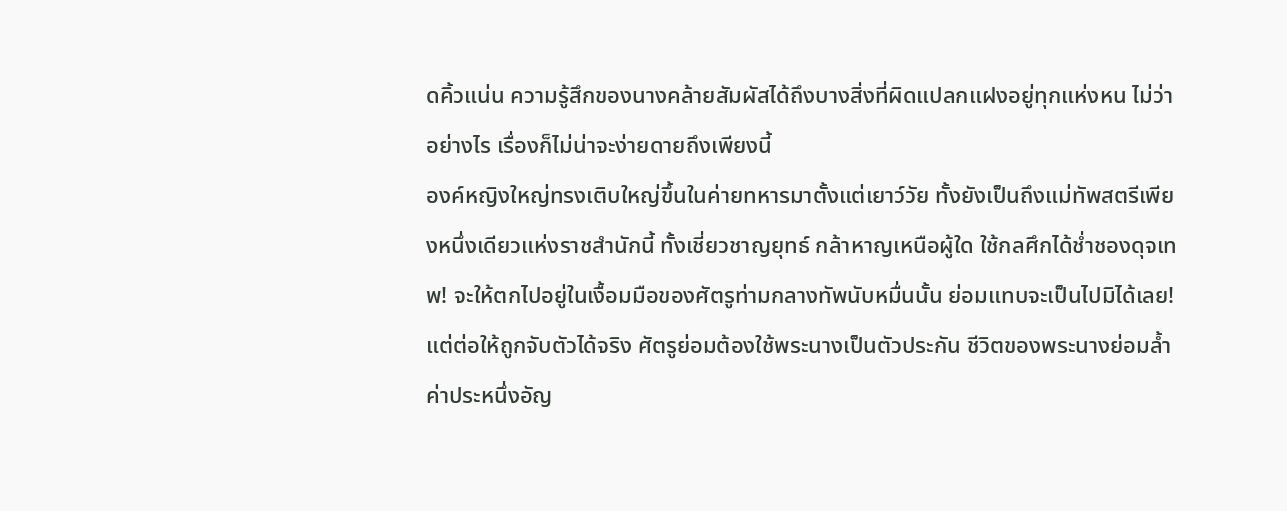ดคิ้วแน่น ความรู้สึกของนางคล้ายสัมผัสได้ถึงบางสิ่งที่ผิดแปลกแฝงอยู่ทุกแห่งหน ไม่ว่าอย่างไร เรื่องก็ไม่น่าจะง่ายดายถึงเพียงนี้
องค์หญิงใหญ่ทรงเติบใหญ่ขึ้นในค่ายทหารมาตั้งแต่เยาว์วัย ทั้งยังเป็นถึงแม่ทัพสตรีเพียงหนึ่งเดียวแห่งราชสำนักนี้ ทั้งเชี่ยวชาญยุทธ์ กล้าหาญเหนือผู้ใด ใช้กลศึกได้ช่ำชองดุจเทพ! จะให้ตกไปอยู่ในเงื้อมมือของศัตรูท่ามกลางทัพนับหมื่นนั้น ย่อมแทบจะเป็นไปมิได้เลย! แต่ต่อให้ถูกจับตัวได้จริง ศัตรูย่อมต้องใช้พระนางเป็นตัวประกัน ชีวิตของพระนางย่อมล้ำค่าประหนึ่งอัญ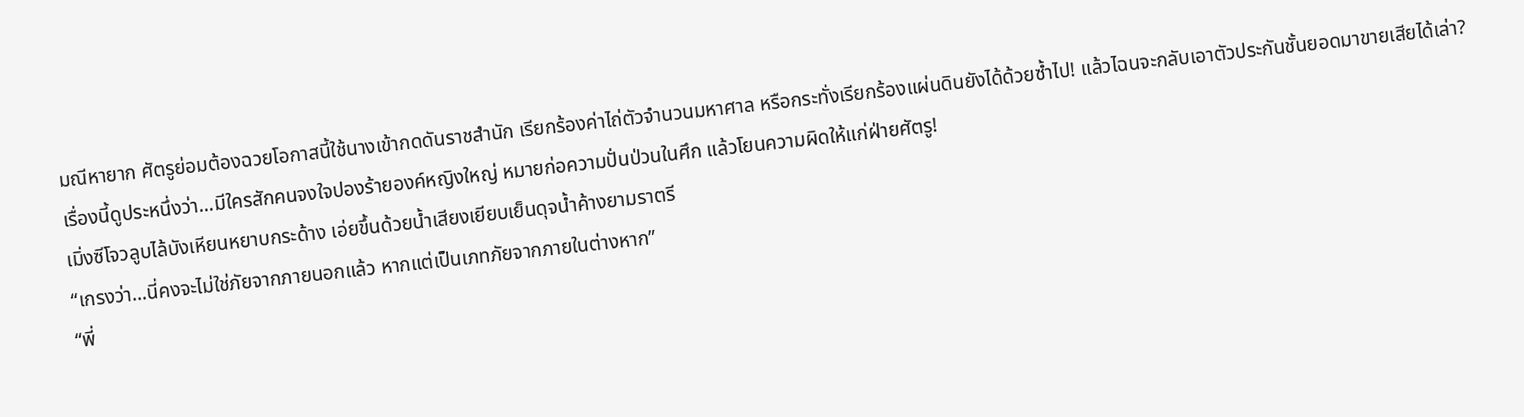มณีหายาก ศัตรูย่อมต้องฉวยโอกาสนี้ใช้นางเข้ากดดันราชสำนัก เรียกร้องค่าไถ่ตัวจำนวนมหาศาล หรือกระทั่งเรียกร้องแผ่นดินยังได้ด้วยซ้ำไป! แล้วไฉนจะกลับเอาตัวประกันชั้นยอดมาขายเสียได้เล่า?
เรื่องนี้ดูประหนึ่งว่า…มีใครสักคนจงใจปองร้ายองค์หญิงใหญ่ หมายก่อความปั่นป่วนในศึก แล้วโยนความผิดให้แก่ฝ่ายศัตรู!
เมิ่งซีโจวลูบไล้บังเหียนหยาบกระด้าง เอ่ยขึ้นด้วยน้ำเสียงเยียบเย็นดุจน้ำค้างยามราตรี
“เกรงว่า…นี่คงจะไม่ใช่ภัยจากภายนอกแล้ว หากแต่เป็นเภทภัยจากภายในต่างหาก”
“พี่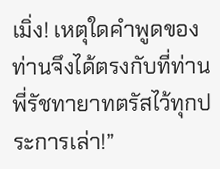เมิ่ง! เหตุใดคำพูดของท่านจึงได้ตรงกับที่ท่านพี่รัชทายาทตรัสไว้ทุกประการเล่า!”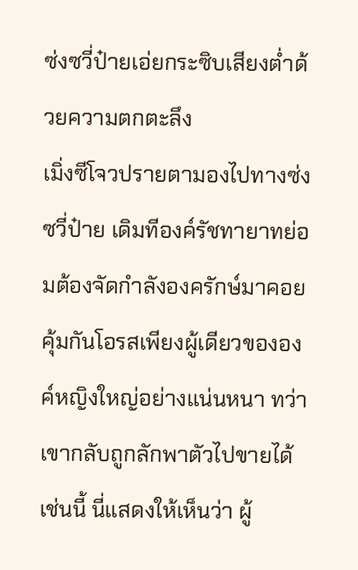ซ่งซวี่ป๋ายเอ่ยกระซิบเสียงต่ำด้วยความตกตะลึง
เมิ่งซีโจวปรายตามองไปทางซ่งซวี่ป๋าย เดิมทีองค์รัชทายาทย่อมต้องจัดกำลังองครักษ์มาคอยคุ้มกันโอรสเพียงผู้เดียวขององค์หญิงใหญ่อย่างแน่นหนา ทว่าเขากลับถูกลักพาตัวไปขายได้เช่นนี้ นี่แสดงให้เห็นว่า ผู้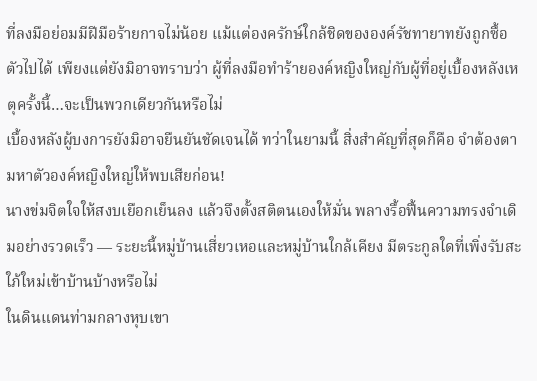ที่ลงมือย่อมมีฝีมือร้ายกาจไม่น้อย แม้แต่องครักษ์ใกล้ชิดขององค์รัชทายาทยังถูกซื้อตัวไปได้ เพียงแต่ยังมิอาจทราบว่า ผู้ที่ลงมือทำร้ายองค์หญิงใหญ่กับผู้ที่อยู่เบื้องหลังเหตุครั้งนี้…จะเป็นพวกเดียวกันหรือไม่
เบื้องหลังผู้บงการยังมิอาจยืนยันชัดเจนได้ ทว่าในยามนี้ สิ่งสำคัญที่สุดก็คือ จำต้องตามหาตัวองค์หญิงใหญ่ให้พบเสียก่อน!
นางข่มจิตใจให้สงบเยือกเย็นลง แล้วจึงตั้งสติตนเองให้มั่น พลางรื้อฟื้นความทรงจำเดิมอย่างรวดเร็ว — ระยะนี้หมู่บ้านเสี่ยวเหอและหมู่บ้านใกล้เคียง มีตระกูลใดที่เพิ่งรับสะใภ้ใหม่เข้าบ้านบ้างหรือไม่
ในดินแดนท่ามกลางหุบเขา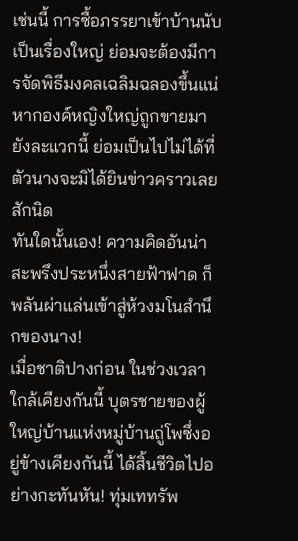เช่นนี้ การซื้อภรรยาเข้าบ้านนับเป็นเรื่องใหญ่ ย่อมจะต้องมีการจัดพิธีมงคลเฉลิมฉลองขึ้นแน่ หากองค์หญิงใหญ่ถูกขายมายังละแวกนี้ ย่อมเป็นไปไม่ได้ที่ตัวนางจะมิได้ยินข่าวคราวเลยสักนิด
ทันใดนั้นเอง! ความคิดอันน่าสะพรึงประหนึ่งสายฟ้าฟาด ก็พลันผ่าแล่นเข้าสู่ห้วงมโนสำนึกของนาง!
เมื่อชาติปางก่อน ในช่วงเวลาใกล้เคียงกันนี้ บุตรชายของผู้ใหญ่บ้านแห่งหมู่บ้านถู่โพซึ่งอยู่ข้างเคียงกันนี้ ได้สิ้นชีวิตไปอย่างกะทันหัน! ทุ่มเททรัพ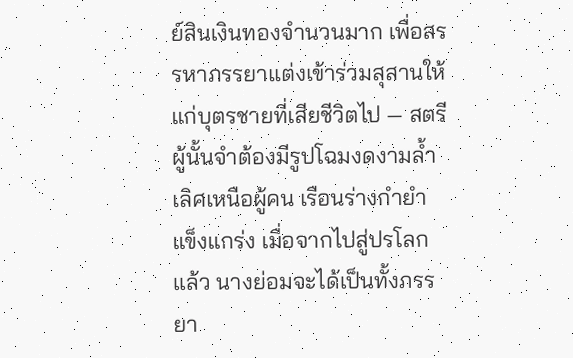ย์สินเงินทองจำนวนมาก เพื่อสรรหาภรรยาแต่งเข้าร่วมสุสานให้แก่บุตรชายที่เสียชีวิตไป — สตรีผู้นั้นจำต้องมีรูปโฉมงดงามล้ำเลิศเหนือผู้คน เรือนร่างกำยำแข็งแกร่ง เมื่อจากไปสู่ปรโลกแล้ว นางย่อมจะได้เป็นทั้งภรรยา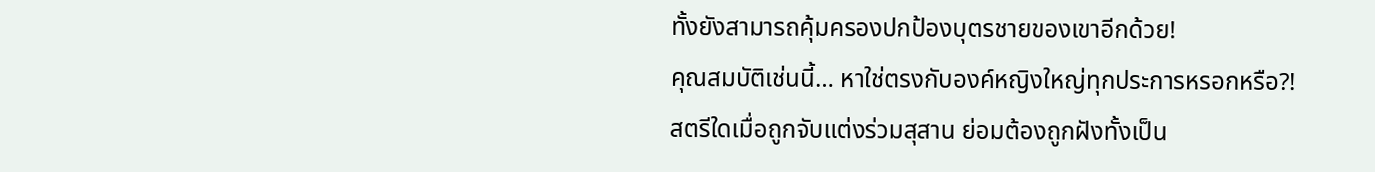ทั้งยังสามารถคุ้มครองปกป้องบุตรชายของเขาอีกด้วย!
คุณสมบัติเช่นนี้… หาใช่ตรงกับองค์หญิงใหญ่ทุกประการหรอกหรือ?!
สตรีใดเมื่อถูกจับแต่งร่วมสุสาน ย่อมต้องถูกฝังทั้งเป็น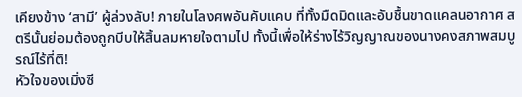เคียงข้าง ‘สามี’ ผู้ล่วงลับ! ภายในโลงศพอันคับแคบ ที่ทั้งมืดมิดและอับชื้นขาดแคลนอากาศ สตรีนั้นย่อมต้องถูกบีบให้สิ้นลมหายใจตามไป ทั้งนี้เพื่อให้ร่างไร้วิญญาณของนางคงสภาพสมบูรณ์ไร้ที่ติ!
หัวใจของเมิ่งซี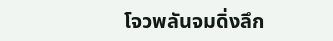โจวพลันจมดิ่งลึก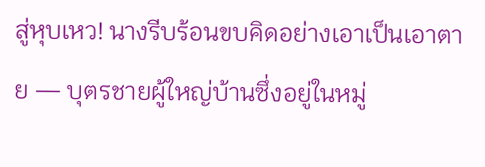สู่หุบเหว! นางรีบร้อนขบคิดอย่างเอาเป็นเอาตาย — บุตรชายผู้ใหญ่บ้านซึ่งอยู่ในหมู่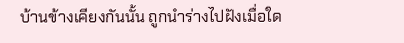บ้านข้างเคียงกันนั้น ถูกนำร่างไปฝังเมื่อใด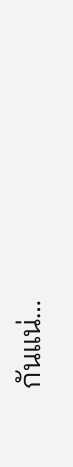กันแน่…